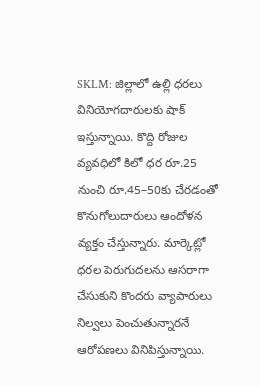SKLM: జిల్లాలో ఉల్లి ధరలు వినియోగదారులకు షాక్ ఇస్తున్నాయి. కొద్ది రోజుల వ్యవధిలో కిలో ధర రూ.25 నుంచి రూ.45–50కు చేరడంతో కొనుగోలుదారులు ఆందోళన వ్యక్తం చేస్తున్నారు. మార్కెట్లో ధరల పెరుగుదలను ఆసరాగా చేసుకుని కొందరు వ్యాపారులు నిల్వలు పెంచుతున్నారనే ఆరోపణలు వినిపిస్తున్నాయి.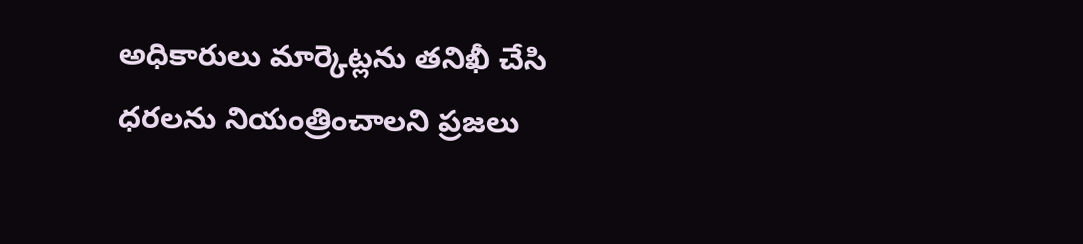అధికారులు మార్కెట్లను తనిఖీ చేసి ధరలను నియంత్రించాలని ప్రజలు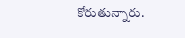కోరుతున్నారు.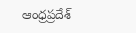ఆంధ్రప్రదేశ్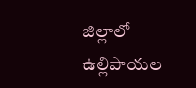జిల్లాలో ఉల్లిపాయల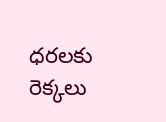ధరలకు రెక్కలు